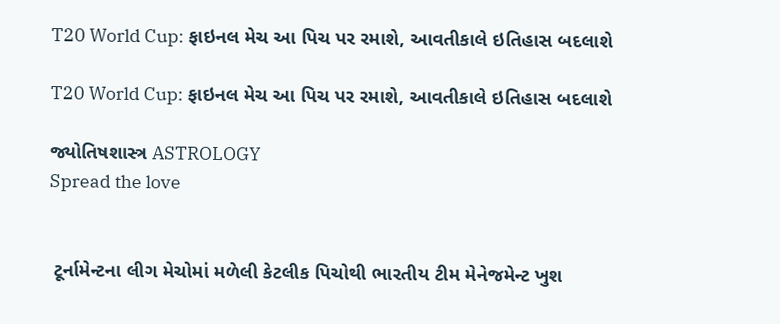T20 World Cup: ફાઇનલ મેચ આ પિચ પર રમાશે, આવતીકાલે ઇતિહાસ બદલાશે

T20 World Cup: ફાઇનલ મેચ આ પિચ પર રમાશે, આવતીકાલે ઇતિહાસ બદલાશે

જ્યોતિષશાસ્ત્ર ASTROLOGY
Spread the love


 ટૂર્નામેન્ટના લીગ મેચોમાં મળેલી કેટલીક પિચોથી ભારતીય ટીમ મેનેજમેન્ટ ખુશ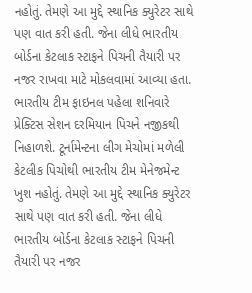નહોતું. તેમણે આ મુદ્દે સ્થાનિક ક્યુરેટર સાથે પણ વાત કરી હતી. જેના લીધે ભારતીય બોર્ડના કેટલાક સ્ટાફને પિચની તૈયારી પર નજર રાખવા માટે મોકલવામાં આવ્યા હતા. ભારતીય ટીમ ફાઇનલ પહેલા શનિવારે પ્રેક્ટિસ સેશન દરમિયાન પિચને નજીકથી નિહાળશે. ટૂર્નામેન્ટના લીગ મેચોમાં મળેલી કેટલીક પિચોથી ભારતીય ટીમ મેનેજમેન્ટ ખુશ નહોતું. તેમણે આ મુદ્દે સ્થાનિક ક્યુરેટર સાથે પણ વાત કરી હતી. જેના લીધે ભારતીય બોર્ડના કેટલાક સ્ટાફને પિચની તૈયારી પર નજર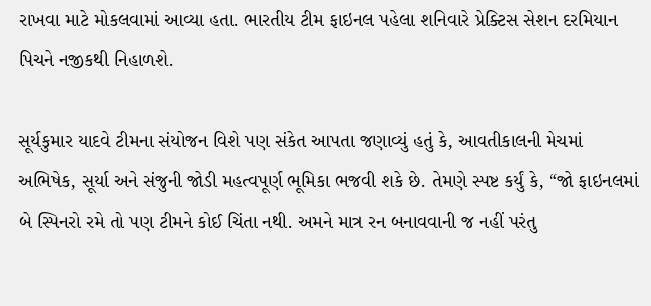રાખવા માટે મોકલવામાં આવ્યા હતા. ભારતીય ટીમ ફાઇનલ પહેલા શનિવારે પ્રેક્ટિસ સેશન દરમિયાન પિચને નજીકથી નિહાળશે.

સૂર્યકુમાર યાદવે ટીમના સંયોજન વિશે પણ સંકેત આપતા જણાવ્યું હતું કે, આવતીકાલની મેચમાં અભિષેક, સૂર્યા અને સંજુની જોડી મહત્વપૂર્ણ ભૂમિકા ભજવી શકે છે. તેમણે સ્પષ્ટ કર્યું કે, “જો ફાઇનલમાં બે સ્પિનરો રમે તો પણ ટીમને કોઈ ચિંતા નથી. અમને માત્ર રન બનાવવાની જ નહીં પરંતુ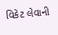વિકેટ લેવાની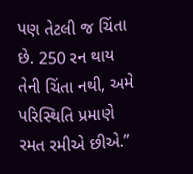પણ તેટલી જ ચિંતા છે. 250 રન થાય તેની ચિંતા નથી, અમે પરિસ્થિતિ પ્રમાણે રમત રમીએ છીએ.”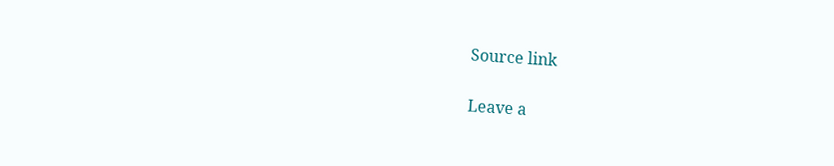Source link

Leave a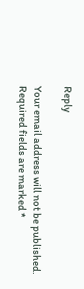Reply

Your email address will not be published. Required fields are marked *